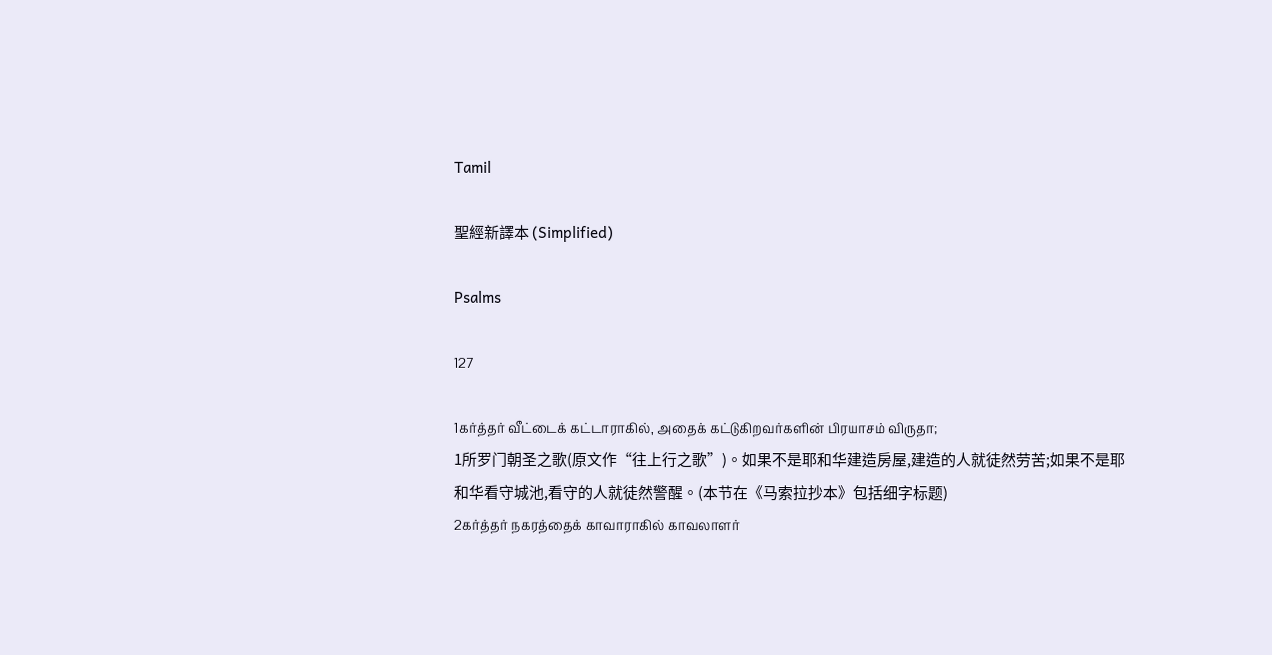Tamil

聖經新譯本 (Simplified)

Psalms

127

1கர்த்தர் வீட்டைக் கட்டாராகில், அதைக் கட்டுகிறவர்களின் பிரயாசம் விருதா;
1所罗门朝圣之歌(原文作“往上行之歌”)。如果不是耶和华建造房屋,建造的人就徒然劳苦;如果不是耶和华看守城池,看守的人就徒然警醒。(本节在《马索拉抄本》包括细字标题)
2கர்த்தர் நகரத்தைக் காவாராகில் காவலாளர்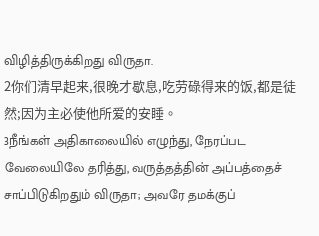விழித்திருக்கிறது விருதா.
2你们清早起来,很晚才歇息,吃劳碌得来的饭,都是徒然;因为主必使他所爱的安睡。
3நீங்கள் அதிகாலையில் எழுந்து, நேரப்பட வேலையிலே தரித்து, வருத்தத்தின் அப்பத்தைச் சாப்பிடுகிறதும் விருதா; அவரே தமக்குப்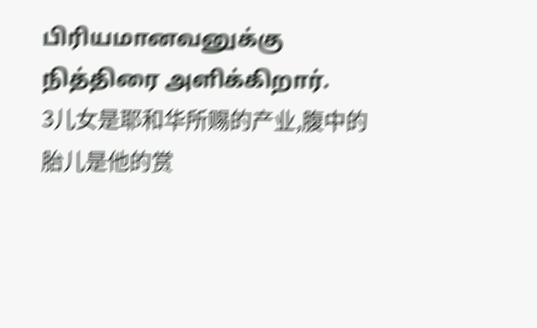பிரியமானவனுக்கு நித்திரை அளிக்கிறார்.
3儿女是耶和华所赐的产业,腹中的胎儿是他的赏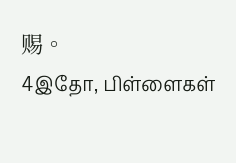赐。
4இதோ, பிள்ளைகள்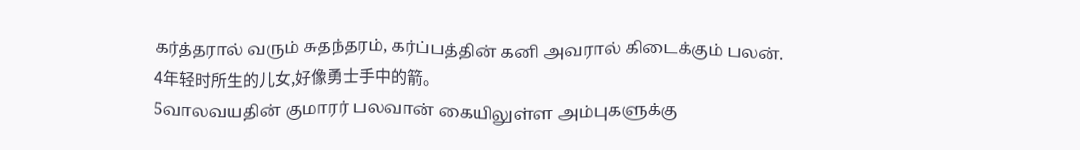கர்த்தரால் வரும் சுதந்தரம், கர்ப்பத்தின் கனி அவரால் கிடைக்கும் பலன்.
4年轻时所生的儿女,好像勇士手中的箭。
5வாலவயதின் குமாரர் பலவான் கையிலுள்ள அம்புகளுக்கு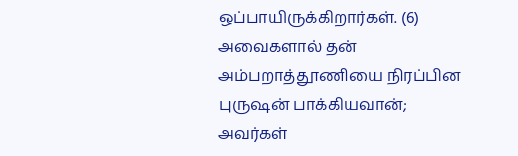ஒப்பாயிருக்கிறார்கள். (6) அவைகளால் தன் அம்பறாத்தூணியை நிரப்பின புருஷன் பாக்கியவான்; அவர்கள்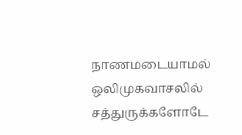நாணமடையாமல் ஒலிமுகவாசலில் சத்துருக்களோடே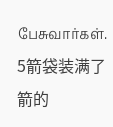பேசுவார்கள்.
5箭袋装满了箭的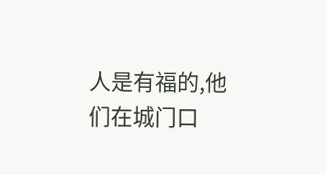人是有福的,他们在城门口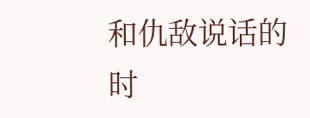和仇敌说话的时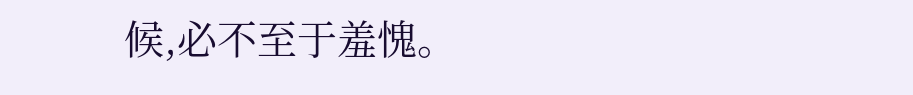候,必不至于羞愧。